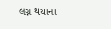લગ્ન થયાના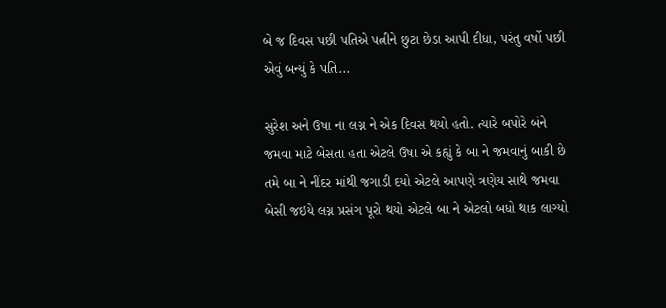બે જ દિવસ પછી પતિએ પત્નીને છુટા છેડા આપી દીધા, પરંતુ વર્ષો પછી એવું બન્યું કે પતિ...

સુરેશ અને ઉષા ના લગ્ન ને એક દિવસ થયો હતો. ત્યારે બપોરે બંને જમવા માટે બેસતા હતા એટલે ઉષા એ કહ્યું કે બા ને જમવાનું બાકી છે તમે બા ને નીંદર માંથી જગાડી દયો એટલે આપણે ત્રણેય સાથે જમવા બેસી જઇયે લગ્ન પ્રસંગ પૂરો થયો એટલે બા ને એટલો બધો થાક લાગ્યો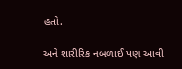હતો.

અને શારીરિક નબળાઈ પણ આવી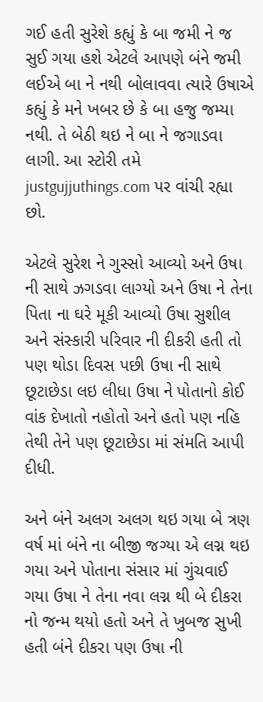ગઈ હતી સુરેશે કહ્યું કે બા જમી ને જ સુઈ ગયા હશે એટલે આપણે બંને જમી લઈએ બા ને નથી બોલાવવા ત્યારે ઉષાએ કહ્યું કે મને ખબર છે કે બા હજુ જમ્યા નથી. તે બેઠી થઇ ને બા ને જગાડવા લાગી. આ સ્ટોરી તમે justgujjuthings.com પર વાંચી રહ્યા છો.

એટલે સુરેશ ને ગુસ્સો આવ્યો અને ઉષા ની સાથે ઝગડવા લાગ્યો અને ઉષા ને તેના પિતા ના ઘરે મૂકી આવ્યો ઉષા સુશીલ અને સંસ્કારી પરિવાર ની દીકરી હતી તો પણ થોડા દિવસ પછી ઉષા ની સાથે છૂટાછેડા લઇ લીધા ઉષા ને પોતાનો કોઈ વાંક દેખાતો નહોતો અને હતો પણ નહિ તેથી તેને પણ છૂટાછેડા માં સંમતિ આપી દીધી.

અને બંને અલગ અલગ થઇ ગયા બે ત્રણ વર્ષ માં બંને ના બીજી જગ્યા એ લગ્ન થઇ ગયા અને પોતાના સંસાર માં ગુંચવાઈ ગયા ઉષા ને તેના નવા લગ્ન થી બે દીકરા નો જન્મ થયો હતો અને તે ખુબજ સુખી હતી બંને દીકરા પણ ઉષા ની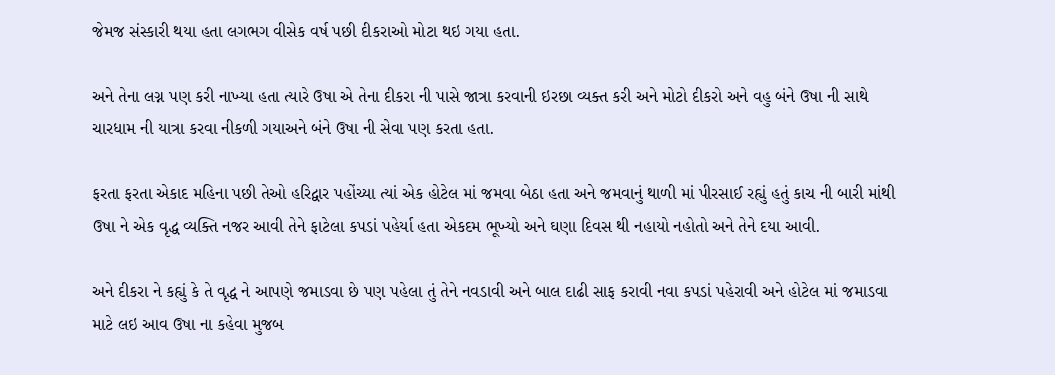જેમજ સંસ્કારી થયા હતા લગભગ વીસેક વર્ષ પછી દીકરાઓ મોટા થઇ ગયા હતા.

અને તેના લગ્ન પણ કરી નાખ્યા હતા ત્યારે ઉષા એ તેના દીકરા ની પાસે જાત્રા કરવાની ઇરછા વ્યક્ત કરી અને મોટો દીકરો અને વહુ બંને ઉષા ની સાથે ચારધામ ની યાત્રા કરવા નીકળી ગયાઅને બંને ઉષા ની સેવા પણ કરતા હતા.

ફરતા ફરતા એકાદ મહિના પછી તેઓ હરિદ્વાર પહોંચ્યા ત્યાં એક હોટેલ માં જમવા બેઠા હતા અને જમવાનું થાળી માં પીરસાઈ રહ્યું હતું કાચ ની બારી માંથી ઉષા ને એક વૃદ્ધ વ્યક્તિ નજર આવી તેને ફાટેલા કપડાં પહેર્યા હતા એકદમ ભૂખ્યો અને ઘણા દિવસ થી નહાયો નહોતો અને તેને દયા આવી.

અને દીકરા ને કહ્યું કે તે વૃદ્ધ ને આપણે જમાડવા છે પણ પહેલા તું તેને નવડાવી અને બાલ દાઢી સાફ કરાવી નવા કપડાં પહેરાવી અને હોટેલ માં જમાડવા માટે લઇ આવ ઉષા ના કહેવા મુજબ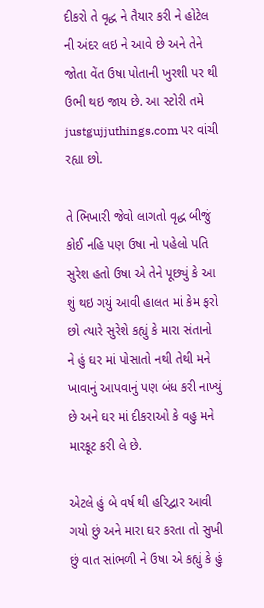દીકરો તે વૃદ્ધ ને તૈયાર કરી ને હોટેલ ની અંદર લઇ ને આવે છે અને તેને જોતા વેંત ઉષા પોતાની ખુરશી પર થી ઉભી થઇ જાય છે. આ સ્ટોરી તમે justgujjuthings.com પર વાંચી રહ્યા છો.

તે ભિખારી જેવો લાગતો વૃદ્ધ બીજું કોઈ નહિ પણ ઉષા નો પહેલો પતિ સુરેશ હતો ઉષા એ તેને પૂછ્યું કે આ શું થઇ ગયું આવી હાલત માં કેમ ફરો છો ત્યારે સુરેશે કહ્યું કે મારા સંતાનો ને હું ઘર માં પોસાતો નથી તેથી મને ખાવાનું આપવાનું પણ બંધ કરી નાખ્યું છે અને ઘર માં દીકરાઓ કે વહુ મને મારકૂટ કરી લે છે.

એટલે હું બે વર્ષ થી હરિદ્વાર આવી ગયો છું અને મારા ઘર કરતા તો સુખી છું વાત સાંભળી ને ઉષા એ કહ્યું કે હું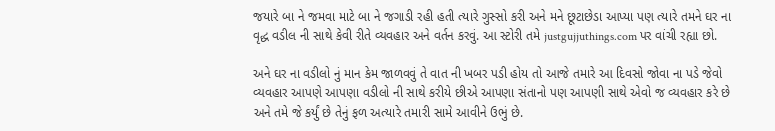જયારે બા ને જમવા માટે બા ને જગાડી રહી હતી ત્યારે ગુસ્સો કરી અને મને છૂટાછેડા આપ્યા પણ ત્યારે તમને ઘર ના વૃદ્ધ વડીલ ની સાથે કેવી રીતે વ્યવહાર અને વર્તન કરવું. આ સ્ટોરી તમે justgujjuthings.com પર વાંચી રહ્યા છો.

અને ઘર ના વડીલો નું માન કેમ જાળવવું તે વાત ની ખબર પડી હોય તો આજે તમારે આ દિવસો જોવા ના પડે જેવો વ્યવહાર આપણે આપણા વડીલો ની સાથે કરીયે છીએ આપણા સંતાનો પણ આપણી સાથે એવો જ વ્યવહાર કરે છે અને તમે જે કર્યું છે તેનું ફળ અત્યારે તમારી સામે આવીને ઉભું છે.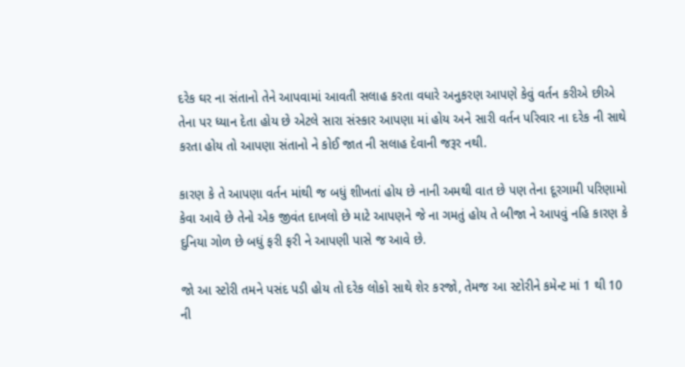દરેક ઘર ના સંતાનો તેને આપવામાં આવતી સલાહ કરતા વધારે અનુકરણ આપણે કેવું વર્તન કરીએ છીએ તેના પર ધ્યાન દેતા હોય છે એટલે સારા સંસ્કાર આપણા માં હોય અને સારી વર્તન પરિવાર ના દરેક ની સાથે કરતા હોય તો આપણા સંતાનો ને કોઈ જાત ની સલાહ દેવાની જરૂર નથી.

કારણ કે તે આપણા વર્તન માંથી જ બધું શીખતાં હોય છે નાની અમથી વાત છે પણ તેના દૂરગામી પરિણામો કેવા આવે છે તેનો એક જીવંત દાખલો છે માટે આપણને જે ના ગમતું હોય તે બીજા ને આપવું નહિ કારણ કે દુનિયા ગોળ છે બધું ફરી ફરી ને આપણી પાસે જ આવે છે.

જો આ સ્ટોરી તમને પસંદ પડી હોય તો દરેક લોકો સાથે શેર કરજો, તેમજ આ સ્ટોરીને કમેન્ટ માં 1 થી 10 ની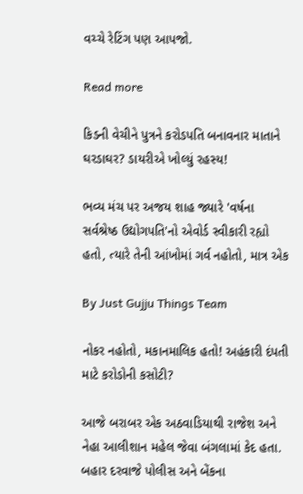વચ્ચે રેટિંગ પણ આપજો.

Read more

કિડની વેચીને પુત્રને કરોડપતિ બનાવનાર માતાને ઘરડાઘર? ડાયરીએ ખોલ્યું રહસ્ય!

ભવ્ય મંચ પર અજય શાહ જ્યારે 'વર્ષના સર્વશ્રેષ્ઠ ઉદ્યોગપતિ'નો એવોર્ડ સ્વીકારી રહ્યો હતો, ત્યારે તેની આંખોમાં ગર્વ નહોતો, માત્ર એક

By Just Gujju Things Team

નોકર નહોતો, મકાનમાલિક હતો! અહંકારી દંપતી માટે કરોડોની કસોટી?

આજે બરાબર એક અઠવાડિયાથી રાજેશ અને નેહા આલીશાન મહેલ જેવા બંગલામાં કેદ હતા. બહાર દરવાજે પોલીસ અને બેંકના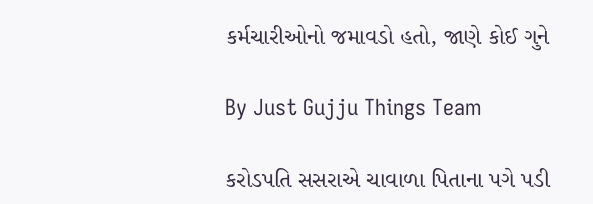કર્મચારીઓનો જમાવડો હતો, જાણે કોઈ ગુને

By Just Gujju Things Team

કરોડપતિ સસરાએ ચાવાળા પિતાના પગે પડી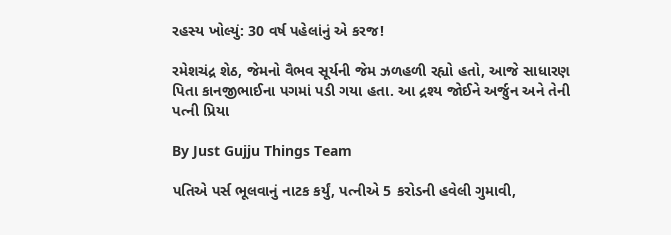રહસ્ય ખોલ્યું: 30 વર્ષ પહેલાંનું એ કરજ!

રમેશચંદ્ર શેઠ, જેમનો વૈભવ સૂર્યની જેમ ઝળહળી રહ્યો હતો, આજે સાધારણ પિતા કાનજીભાઈના પગમાં પડી ગયા હતા. આ દ્રશ્ય જોઈને અર્જુન અને તેની પત્ની પ્રિયા

By Just Gujju Things Team

પતિએ પર્સ ભૂલવાનું નાટક કર્યું, પત્નીએ 5 કરોડની હવેલી ગુમાવી,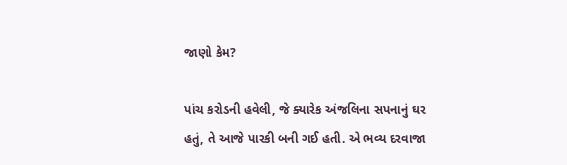જાણો કેમ?

પાંચ કરોડની હવેલી, જે ક્યારેક અંજલિના સપનાનું ઘર હતું, તે આજે પારકી બની ગઈ હતી. એ ભવ્ય દરવાજા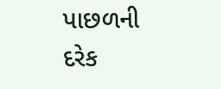પાછળની દરેક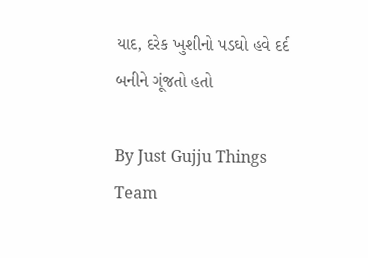યાદ, દરેક ખુશીનો પડઘો હવે દર્દ બનીને ગૂંજતો હતો

By Just Gujju Things Team